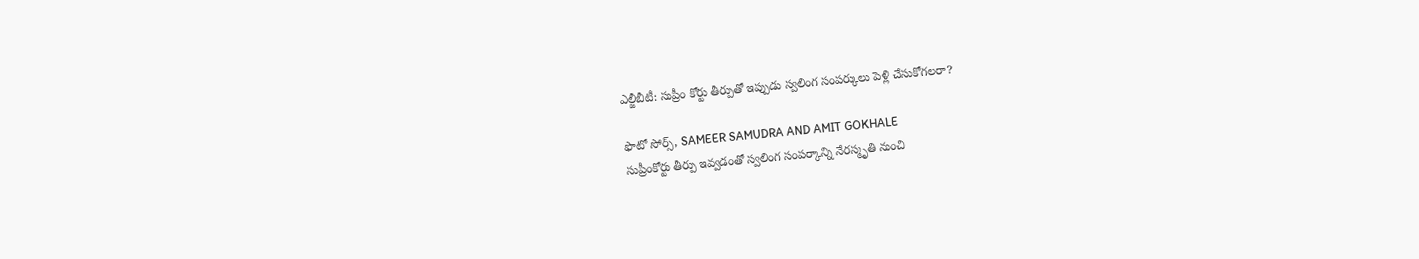ఎల్జీబీటీ: సుప్రీం కోర్టు తీర్పుతో ఇప్పుడు స్వలింగ సంపర్కులు పెళ్లి చేసుకోగలరా?

ఫొటో సోర్స్, SAMEER SAMUDRA AND AMIT GOKHALE
సుప్రీంకోర్టు తీర్పు ఇవ్వడంతో స్వలింగ సంపర్కాన్ని నేరస్మృతి నుంచి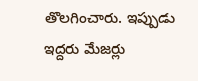తొలగించారు. ఇప్పుడు ఇద్దరు మేజర్లు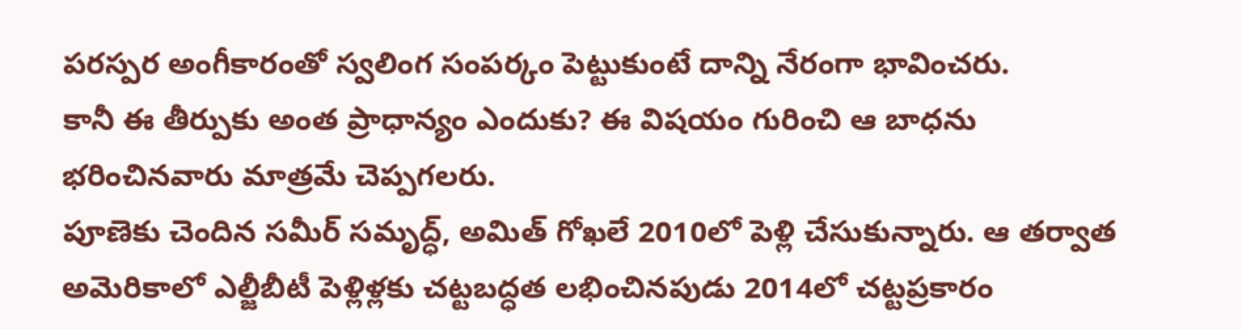పరస్పర అంగీకారంతో స్వలింగ సంపర్కం పెట్టుకుంటే దాన్ని నేరంగా భావించరు.
కానీ ఈ తీర్పుకు అంత ప్రాధాన్యం ఎందుకు? ఈ విషయం గురించి ఆ బాధను భరించినవారు మాత్రమే చెప్పగలరు.
పూణెకు చెందిన సమీర్ సమృద్ధ్, అమిత్ గోఖలే 2010లో పెళ్లి చేసుకున్నారు. ఆ తర్వాత అమెరికాలో ఎల్జీబీటీ పెళ్లిళ్లకు చట్టబద్ధత లభించినపుడు 2014లో చట్టప్రకారం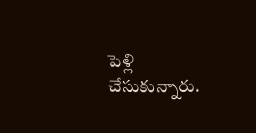పెళ్లి చేసుకున్నారు.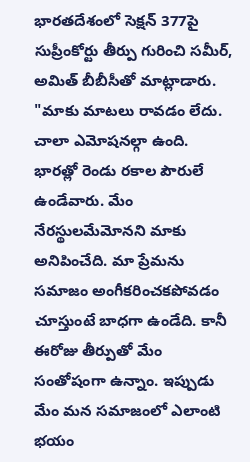భారతదేశంలో సెక్షన్ 377పై సుప్రీంకోర్టు తీర్పు గురించి సమీర్, అమిత్ బీబీసీతో మాట్లాడారు.
"మాకు మాటలు రావడం లేదు. చాలా ఎమోషనల్గా ఉంది. భారత్లో రెండు రకాల పౌరులే ఉండేవారు. మేం నేరస్థులమేమోనని మాకు అనిపించేది. మా ప్రేమను సమాజం అంగీకరించకపోవడం చూస్తుంటే బాధగా ఉండేది. కానీ ఈరోజు తీర్పుతో మేం సంతోషంగా ఉన్నాం. ఇప్పుడు మేం మన సమాజంలో ఎలాంటి భయం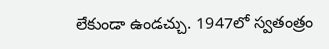లేకుండా ఉండచ్చు. 1947లో స్వతంత్రం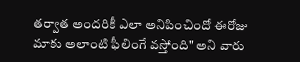తర్వాత అందరికీ ఎలా అనిపించిందో ఈరోజు మాకు అలాంటి ఫీలింగే వస్తోంది" అని వారు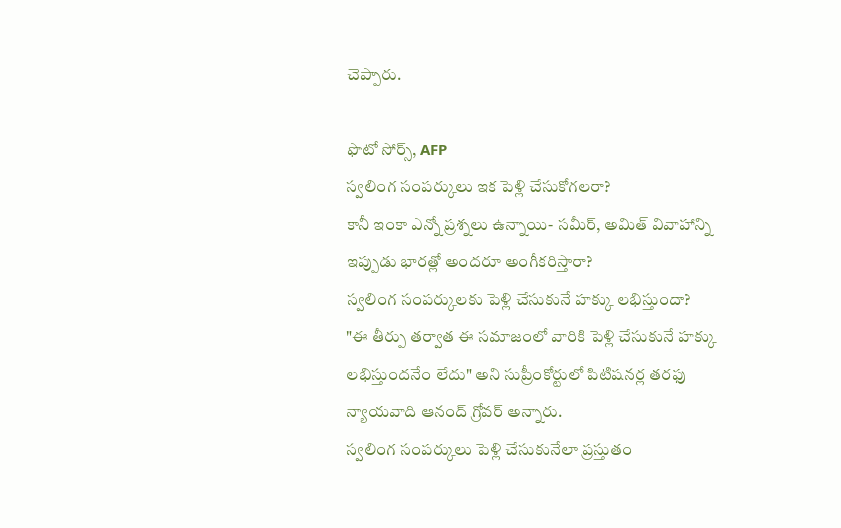చెప్పారు.

ఫొటో సోర్స్, AFP
స్వలింగ సంపర్కులు ఇక పెళ్లి చేసుకోగలరా?
కానీ ఇంకా ఎన్నో ప్రశ్నలు ఉన్నాయి- సమీర్, అమిత్ వివాహాన్ని ఇప్పుడు భారత్లో అందరూ అంగీకరిస్తారా?
స్వలింగ సంపర్కులకు పెళ్లి చేసుకునే హక్కు లభిస్తుందా?
"ఈ తీర్పు తర్వాత ఈ సమాజంలో వారికి పెళ్లి చేసుకునే హక్కు లభిస్తుందనేం లేదు" అని సుప్రీంకోర్టులో పిటిషనర్ల తరఫు న్యాయవాది ఆనంద్ గ్రోవర్ అన్నారు.
స్వలింగ సంపర్కులు పెళ్లి చేసుకునేలా ప్రస్తుతం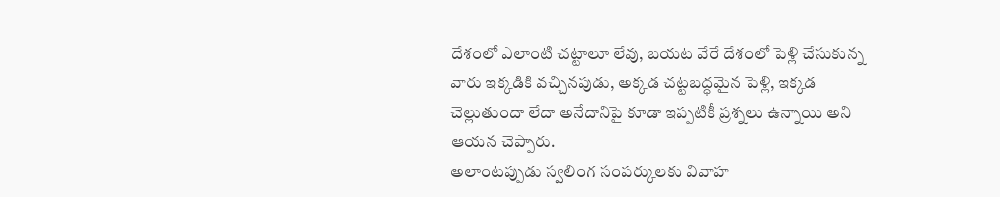దేశంలో ఎలాంటి చట్టాలూ లేవు, బయట వేరే దేశంలో పెళ్లి చేసుకున్న వారు ఇక్కడికి వచ్చినపుడు, అక్కడ చట్టబద్ధమైన పెళ్లి, ఇక్కడ చెల్లుతుందా లేదా అనేదానిపై కూడా ఇప్పటికీ ప్రశ్నలు ఉన్నాయి అని ఆయన చెప్పారు.
అలాంటప్పుడు స్వలింగ సంపర్కులకు వివాహ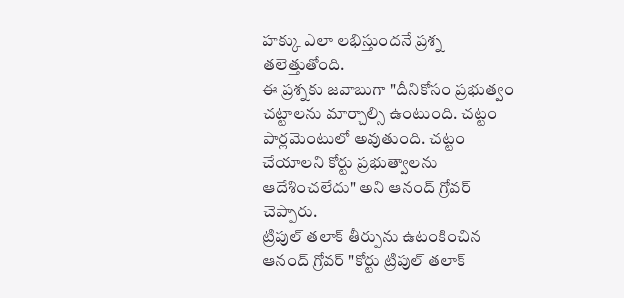హక్కు ఎలా లభిస్తుందనే ప్రశ్న తలెత్తుతోంది.
ఈ ప్రశ్నకు జవాబుగా "దీనికోసం ప్రభుత్వం చట్టాలను మార్చాల్సి ఉంటుంది. చట్టం పార్లమెంటులో అవుతుంది. చట్టం చేయాలని కోర్టు ప్రభుత్వాలను ఆదేశించలేదు" అని ఆనంద్ గ్రోవర్ చెప్పారు.
ట్రిపుల్ తలాక్ తీర్పును ఉటంకించిన ఆనంద్ గ్రోవర్ "కోర్టు ట్రిపుల్ తలాక్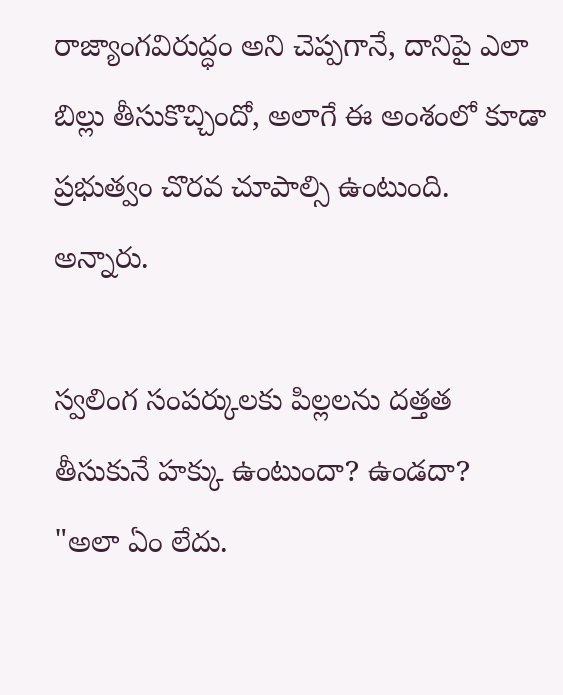రాజ్యాంగవిరుద్ధం అని చెప్పగానే, దానిపై ఎలా బిల్లు తీసుకొచ్చిందో, అలాగే ఈ అంశంలో కూడా ప్రభుత్వం చొరవ చూపాల్సి ఉంటుంది. అన్నారు.

స్వలింగ సంపర్కులకు పిల్లలను దత్తత తీసుకునే హక్కు ఉంటుందా? ఉండదా?
"అలా ఏం లేదు.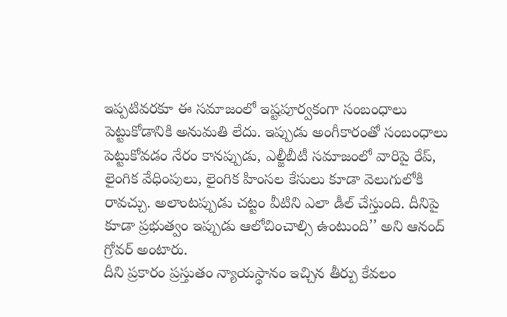ఇప్పటివరకూ ఈ సమాజంలో ఇష్టపూర్వకంగా సంబంధాలు పెట్టుకోడానికి అనుమతి లేదు. ఇప్పుడు అంగీకారంతో సంబంధాలు పెట్టుకోవడం నేరం కానప్పుడు, ఎల్జీబీటీ సమాజంలో వారిపై రేప్, లైంగిక వేధింపులు, లైంగిక హింసల కేసులు కూడా వెలుగులోకి రావచ్చు. అలాంటప్పుడు చట్టం వీటిని ఎలా డీల్ చేస్తుంది. దీనిపై కూడా ప్రభుత్వం ఇప్పుడు ఆలోచించాల్సి ఉంటుంది’’ అని ఆనంద్ గ్రోవర్ అంటారు.
దీని ప్రకారం ప్రస్తుతం న్యాయస్థానం ఇచ్చిన తీర్పు కేవలం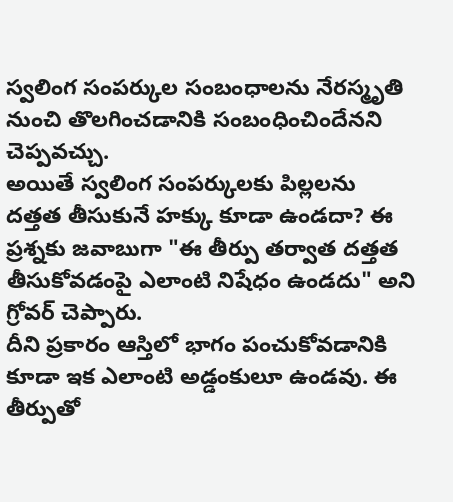స్వలింగ సంపర్కుల సంబంధాలను నేరస్మృతి నుంచి తొలగించడానికి సంబంధించిందేనని చెప్పవచ్చు.
అయితే స్వలింగ సంపర్కులకు పిల్లలను దత్తత తీసుకునే హక్కు కూడా ఉండదా? ఈ ప్రశ్నకు జవాబుగా "ఈ తీర్పు తర్వాత దత్తత తీసుకోవడంపై ఎలాంటి నిషేధం ఉండదు" అని గ్రోవర్ చెప్పారు.
దీని ప్రకారం ఆస్తిలో భాగం పంచుకోవడానికి కూడా ఇక ఎలాంటి అడ్డంకులూ ఉండవు. ఈ తీర్పుతో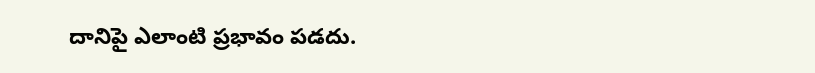దానిపై ఎలాంటి ప్రభావం పడదు.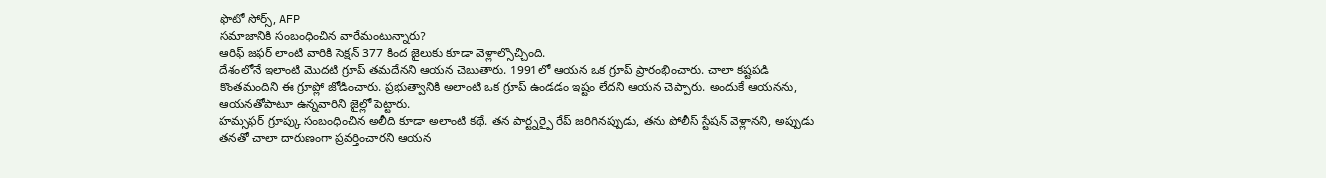ఫొటో సోర్స్, AFP
సమాజానికి సంబంధించిన వారేమంటున్నారు?
ఆరిఫ్ జఫర్ లాంటి వారికి సెక్షన్ 377 కింద జైలుకు కూడా వెళ్లాల్సొచ్చింది.
దేశంలోనే ఇలాంటి మొదటి గ్రూప్ తమదేనని ఆయన చెబుతారు. 1991లో ఆయన ఒక గ్రూప్ ప్రారంభించారు. చాలా కష్టపడి కొంతమందిని ఈ గ్రూప్లో జోడించారు. ప్రభుత్వానికి అలాంటి ఒక గ్రూప్ ఉండడం ఇష్టం లేదని ఆయన చెప్పారు. అందుకే ఆయనను, ఆయనతోపాటూ ఉన్నవారిని జైల్లో పెట్టారు.
హమ్సఫర్ గ్రూప్కు సంబంధించిన అలీది కూడా అలాంటి కథే. తన పార్ట్నర్పై రేప్ జరిగినప్పుడు, తను పోలీస్ స్టేషన్ వెళ్లానని, అప్పుడు తనతో చాలా దారుణంగా ప్రవర్తించారని ఆయన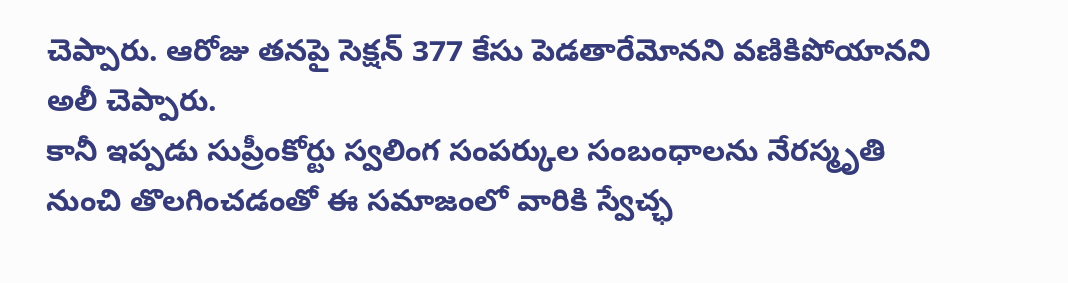చెప్పారు. ఆరోజు తనపై సెక్షన్ 377 కేసు పెడతారేమోనని వణికిపోయానని అలీ చెప్పారు.
కానీ ఇప్పడు సుప్రీంకోర్టు స్వలింగ సంపర్కుల సంబంధాలను నేరస్మృతి నుంచి తొలగించడంతో ఈ సమాజంలో వారికి స్వేచ్ఛ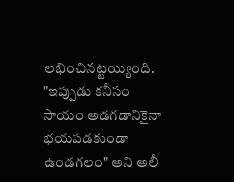లభించినట్టయ్యింది.
"ఇప్పుడు కనీసం సాయం అడగడానికైనా భయపడకుండా ఉండగలం" అని అలీ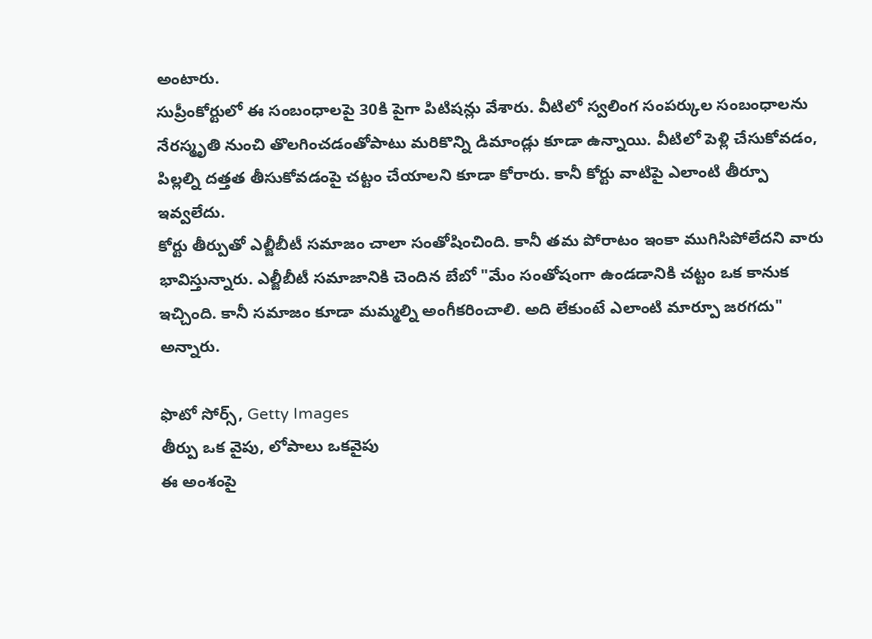అంటారు.
సుప్రీంకోర్టులో ఈ సంబంధాలపై 30కి పైగా పిటిషన్లు వేశారు. వీటిలో స్వలింగ సంపర్కుల సంబంధాలను నేరస్మృతి నుంచి తొలగించడంతోపాటు మరికొన్ని డిమాండ్లు కూడా ఉన్నాయి. వీటిలో పెళ్లి చేసుకోవడం, పిల్లల్ని దత్తత తీసుకోవడంపై చట్టం చేయాలని కూడా కోరారు. కానీ కోర్టు వాటిపై ఎలాంటి తీర్పూ ఇవ్వలేదు.
కోర్టు తీర్పుతో ఎల్జీబీటీ సమాజం చాలా సంతోషించింది. కానీ తమ పోరాటం ఇంకా ముగిసిపోలేదని వారు భావిస్తున్నారు. ఎల్జీబీటీ సమాజానికి చెందిన బేబో "మేం సంతోషంగా ఉండడానికి చట్టం ఒక కానుక ఇచ్చింది. కానీ సమాజం కూడా మమ్మల్ని అంగీకరించాలి. అది లేకుంటే ఎలాంటి మార్పూ జరగదు" అన్నారు.

ఫొటో సోర్స్, Getty Images
తీర్పు ఒక వైపు, లోపాలు ఒకవైపు
ఈ అంశంపై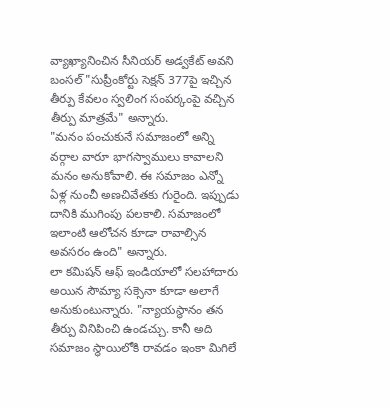వ్యాఖ్యానించిన సీనియర్ అడ్వకేట్ అవని బంసల్ "సుప్రీంకోర్టు సెక్షన్ 377పై ఇచ్చిన తీర్పు కేవలం స్వలింగ సంపర్కంపై వచ్చిన తీర్పు మాత్రమే" అన్నారు.
"మనం పంచుకునే సమాజంలో అన్ని వర్గాల వారూ భాగస్వాములు కావాలని మనం అనుకోవాలి. ఈ సమాజం ఎన్నో ఏళ్ల నుంచీ అణచివేతకు గురైంది. ఇప్పుడు దానికి ముగింపు పలకాలి. సమాజంలో ఇలాంటి ఆలోచన కూడా రావాల్సిన అవసరం ఉంది" అన్నారు.
లా కమిషన్ ఆఫ్ ఇండియాలో సలహాదారు అయిన సౌమ్యా సక్సెనా కూడా అలాగే అనుకుంటున్నారు. "న్యాయస్థానం తన తీర్పు వినిపించి ఉండచ్చు. కానీ అది సమాజం స్థాయిలోకి రావడం ఇంకా మిగిలే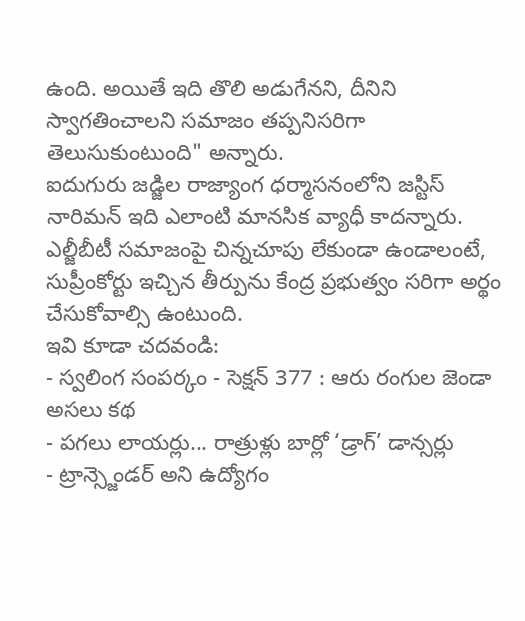ఉంది. అయితే ఇది తొలి అడుగేనని, దీనిని స్వాగతించాలని సమాజం తప్పనిసరిగా తెలుసుకుంటుంది" అన్నారు.
ఐదుగురు జడ్జిల రాజ్యాంగ ధర్మాసనంలోని జస్టిస్ నారిమన్ ఇది ఎలాంటి మానసిక వ్యాధీ కాదన్నారు. ఎల్జీబీటీ సమాజంపై చిన్నచూపు లేకుండా ఉండాలంటే, సుప్రీంకోర్టు ఇచ్చిన తీర్పును కేంద్ర ప్రభుత్వం సరిగా అర్థం చేసుకోవాల్సి ఉంటుంది.
ఇవి కూడా చదవండి:
- స్వలింగ సంపర్కం - సెక్షన్ 377 : ఆరు రంగుల జెండా అసలు కథ
- పగలు లాయర్లు... రాత్రుళ్లు బార్లో ‘డ్రాగ్’ డాన్సర్లు
- ట్రాన్స్జెండర్ అని ఉద్యోగం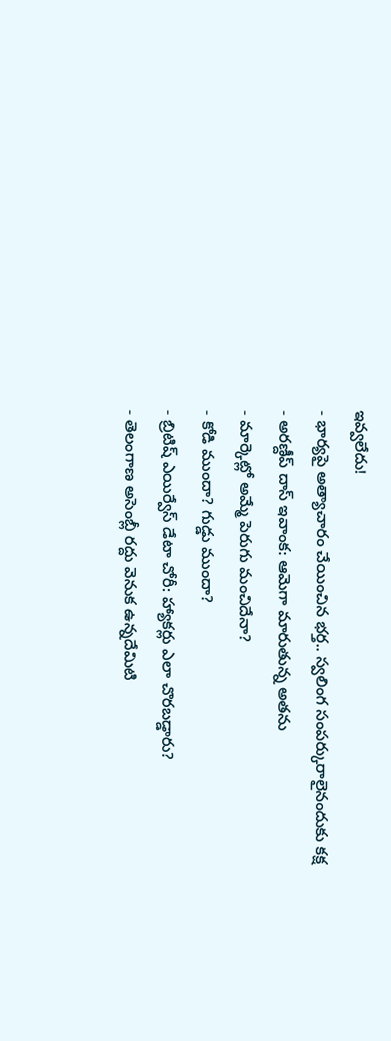ఇవ్వలేదు!
- భార్యపై అత్యాచారం చేయించిన భర్త.. స్వలింగ సంపర్కురాలైనందుకు కక్ష
- అరణ్దీప్ దాస్ ఇవాంక: ఆమెగా మారుతున్న అతను
- మార్కెట్లో అమ్మే పెరుగు మంచిదేనా?
- కోడి ముందా? గుడ్డు ముందా?
- బ్రిటిష్ ఎయిర్వేస్ డేటా చోరీ: హ్యాకర్లు ఎలా చొరబడ్డారు?
- తెలంగాణ అసెంబ్లీ రద్దు వెనుక ఉన్నదేమిటి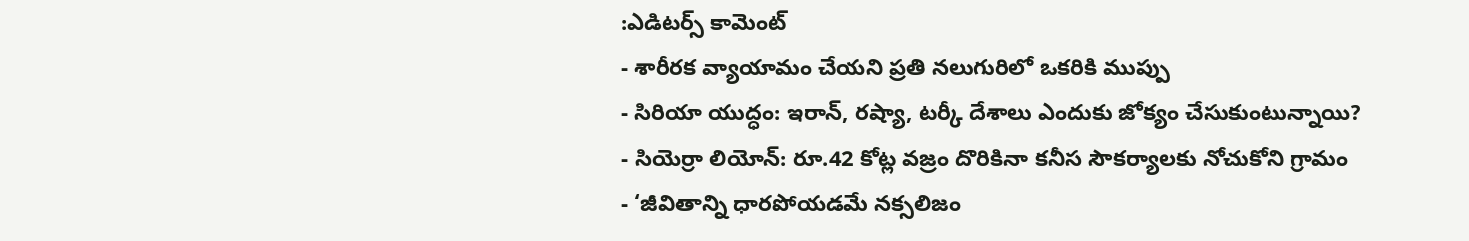:ఎడిటర్స్ కామెంట్
- శారీరక వ్యాయామం చేయని ప్రతి నలుగురిలో ఒకరికి ముప్పు
- సిరియా యుద్ధం: ఇరాన్, రష్యా, టర్కీ దేశాలు ఎందుకు జోక్యం చేసుకుంటున్నాయి?
- సియెర్రా లియోన్: రూ.42 కోట్ల వజ్రం దొరికినా కనీస సౌకర్యాలకు నోచుకోని గ్రామం
- ‘జీవితాన్ని ధారపోయడమే నక్సలిజం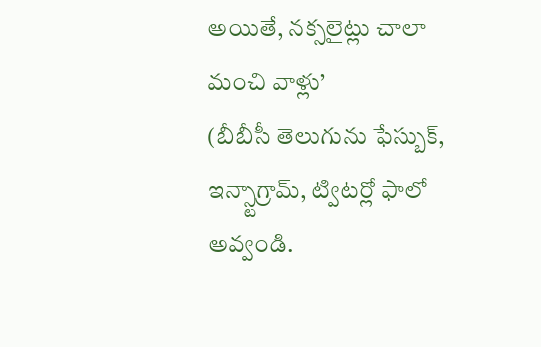అయితే, నక్సలైట్లు చాలా మంచి వాళ్లు’
(బీబీసీ తెలుగును ఫేస్బుక్, ఇన్స్టాగ్రామ్, ట్విటర్లో ఫాలో అవ్వండి.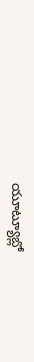యూట్యూబ్లో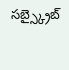సబ్స్క్రైబ్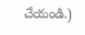చేయండి.)